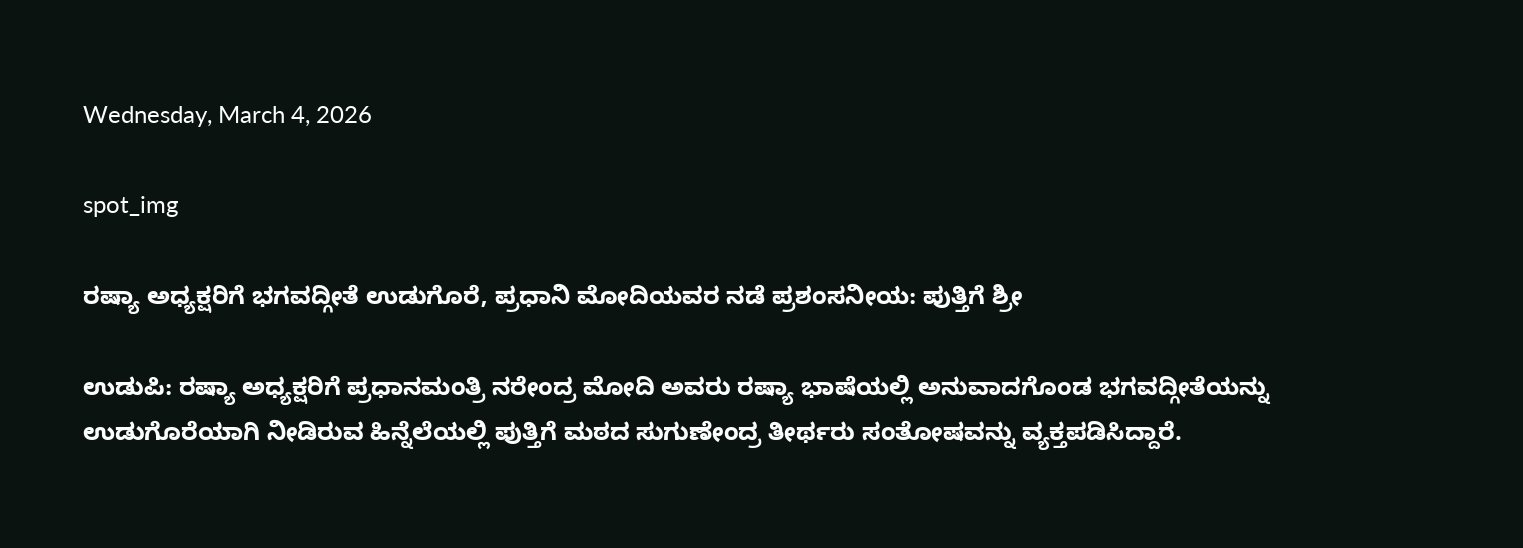Wednesday, March 4, 2026

spot_img

ರಷ್ಯಾ ಅಧ್ಯಕ್ಷರಿಗೆ ಭಗವದ್ಗೀತೆ ಉಡುಗೊರೆ, ಪ್ರಧಾನಿ ಮೋದಿಯವರ ನಡೆ ಪ್ರಶಂಸನೀಯ: ಪುತ್ತಿಗೆ ಶ್ರೀ

ಉಡುಪಿ: ರಷ್ಯಾ ಅಧ್ಯಕ್ಷರಿಗೆ ಪ್ರಧಾನಮಂತ್ರಿ ನರೇಂದ್ರ ಮೋದಿ ಅವರು ರಷ್ಯಾ ಭಾಷೆಯಲ್ಲಿ ಅನುವಾದಗೊಂಡ ಭಗವದ್ಗೀತೆಯನ್ನು ಉಡುಗೊರೆಯಾಗಿ ನೀಡಿರುವ ಹಿನ್ನೆಲೆಯಲ್ಲಿ ಪುತ್ತಿಗೆ ಮಠದ ಸುಗುಣೇಂದ್ರ ತೀರ್ಥರು ಸಂತೋಷವನ್ನು ವ್ಯಕ್ತಪಡಿಸಿದ್ದಾರೆ.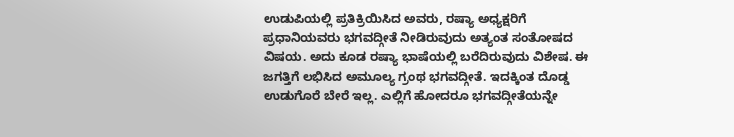ಉಡುಪಿಯಲ್ಲಿ ಪ್ರತಿಕ್ರಿಯಿಸಿದ ಅವರು, ರಷ್ಯಾ ಅಧ್ಯಕ್ಷರಿಗೆ ಪ್ರಧಾನಿಯವರು ಭಗವದ್ಗೀತೆ ನೀಡಿರುವುದು ಅತ್ಯಂತ ಸಂತೋಷದ ವಿಷಯ. ಅದು ಕೂಡ ರಷ್ಯಾ ಭಾಷೆಯಲ್ಲಿ ಬರೆದಿರುವುದು ವಿಶೇಷ. ಈ ಜಗತ್ತಿಗೆ ಲಭಿಸಿದ ಅಮೂಲ್ಯ ಗ್ರಂಥ ಭಗವದ್ಗೀತೆ. ಇದಕ್ಕಿಂತ ದೊಡ್ಡ ಉಡುಗೊರೆ ಬೇರೆ ಇಲ್ಲ. ಎಲ್ಲಿಗೆ ಹೋದರೂ ಭಗವದ್ಗೀತೆಯನ್ನೇ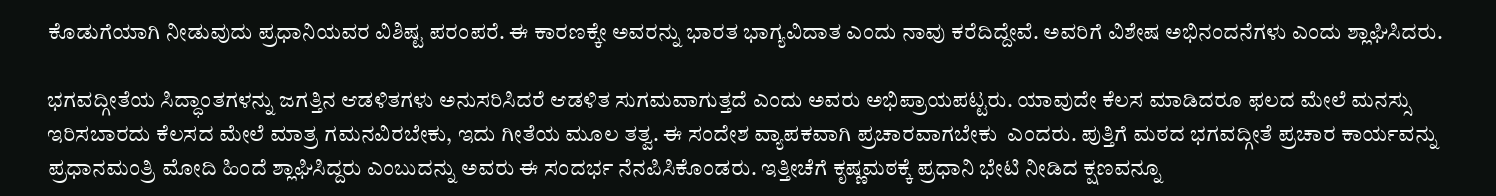ಕೊಡುಗೆಯಾಗಿ ನೀಡುವುದು ಪ್ರಧಾನಿಯವರ ವಿಶಿಷ್ಟ ಪರಂಪರೆ. ಈ ಕಾರಣಕ್ಕೇ ಅವರನ್ನು ಭಾರತ ಭಾಗ್ಯವಿದಾತ ಎಂದು ನಾವು ಕರೆದಿದ್ದೇವೆ. ಅವರಿಗೆ ವಿಶೇಷ ಅಭಿನಂದನೆಗಳು ಎಂದು ಶ್ಲಾಘಿಸಿದರು.

ಭಗವದ್ಗೀತೆಯ ಸಿದ್ಧಾಂತಗಳನ್ನು ಜಗತ್ತಿನ ಆಡಳಿತಗಳು ಅನುಸರಿಸಿದರೆ ಆಡಳಿತ ಸುಗಮವಾಗುತ್ತದೆ ಎಂದು ಅವರು ಅಭಿಪ್ರಾಯಪಟ್ಟರು. ಯಾವುದೇ ಕೆಲಸ ಮಾಡಿದರೂ ಫಲದ ಮೇಲೆ ಮನಸ್ಸು ಇರಿಸಬಾರದು ಕೆಲಸದ ಮೇಲೆ ಮಾತ್ರ ಗಮನವಿರಬೇಕು, ಇದು ಗೀತೆಯ ಮೂಲ ತತ್ವ. ಈ ಸಂದೇಶ ವ್ಯಾಪಕವಾಗಿ ಪ್ರಚಾರವಾಗಬೇಕು  ಎಂದರು. ಪುತ್ತಿಗೆ ಮಠದ ಭಗವದ್ಗೀತೆ ಪ್ರಚಾರ ಕಾರ್ಯವನ್ನು ಪ್ರಧಾನಮಂತ್ರಿ ಮೋದಿ ಹಿಂದೆ ಶ್ಲಾಘಿಸಿದ್ದರು ಎಂಬುದನ್ನು ಅವರು ಈ ಸಂದರ್ಭ ನೆನಪಿಸಿಕೊಂಡರು. ಇತ್ತೀಚೆಗೆ ಕೃಷ್ಣಮಠಕ್ಕೆ ಪ್ರಧಾನಿ ಭೇಟಿ ನೀಡಿದ ಕ್ಷಣವನ್ನೂ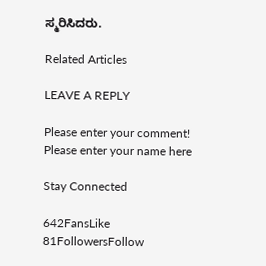ಸ್ಮರಿಸಿದರು.

Related Articles

LEAVE A REPLY

Please enter your comment!
Please enter your name here

Stay Connected

642FansLike
81FollowersFollow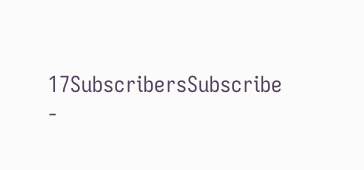17SubscribersSubscribe
-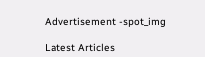Advertisement -spot_img

Latest Articles